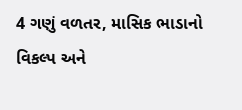4 ગણું વળતર, માસિક ભાડાનો વિકલ્પ અને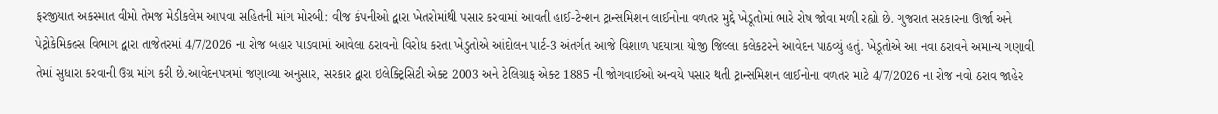ફરજીયાત અકસ્માત વીમો તેમજ મેડીકલેમ આપવા સહિતની માંગ મોરબી: વીજ કંપનીઓ દ્વારા ખેતરોમાંથી પસાર કરવામાં આવતી હાઈ-ટેન્શન ટ્રાન્સમિશન લાઈનોના વળતર મુદ્દે ખેડૂતોમાં ભારે રોષ જોવા મળી રહ્યો છે. ગુજરાત સરકારના ઊર્જા અને પેટ્રોકેમિકલ્સ વિભાગ દ્વારા તાજેતરમાં 4/7/2026 ના રોજ બહાર પાડવામાં આવેલા ઠરાવનો વિરોધ કરતા ખેડુતોએ આંદોલન પાર્ટ-3 અંતર્ગત આજે વિશાળ પદયાત્રા યોજી જિલ્લા કલેકટરને આવેદન પાઠવ્યું હતું. ખેડૂતોએ આ નવા ઠરાવને અમાન્ય ગણાવી તેમાં સુધારા કરવાની ઉગ્ર માંગ કરી છે.આવેદનપત્રમાં જણાવ્યા અનુસાર, સરકાર દ્વારા ઇલેક્ટ્રિસિટી એક્ટ 2003 અને ટેલિગ્રાફ એક્ટ 1885 ની જોગવાઈઓ અન્વયે પસાર થતી ટ્રાન્સમિશન લાઈનોના વળતર માટે 4/7/2026 ના રોજ નવો ઠરાવ જાહેર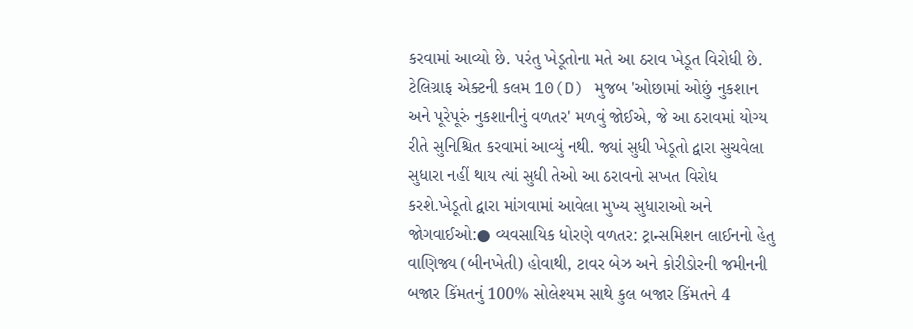કરવામાં આવ્યો છે. પરંતુ ખેડૂતોના મતે આ ઠરાવ ખેડૂત વિરોધી છે. ટેલિગ્રાફ એક્ટની કલમ 10(D) મુજબ 'ઓછામાં ઓછું નુકશાન અને પૂરેપૂરું નુકશાનીનું વળતર' મળવું જોઈએ, જે આ ઠરાવમાં યોગ્ય રીતે સુનિશ્ચિત કરવામાં આવ્યું નથી. જ્યાં સુધી ખેડૂતો દ્વારા સુચવેલા સુધારા નહીં થાય ત્યાં સુધી તેઓ આ ઠરાવનો સખત વિરોધ કરશે.ખેડૂતો દ્વારા માંગવામાં આવેલા મુખ્ય સુધારાઓ અને જોગવાઈઓ:● વ્યવસાયિક ધોરણે વળતર: ટ્રાન્સમિશન લાઈનનો હેતુ વાણિજ્ય (બીનખેતી) હોવાથી, ટાવર બેઝ અને કોરીડોરની જમીનની બજાર કિંમતનું 100% સોલેશ્યમ સાથે કુલ બજાર કિંમતને 4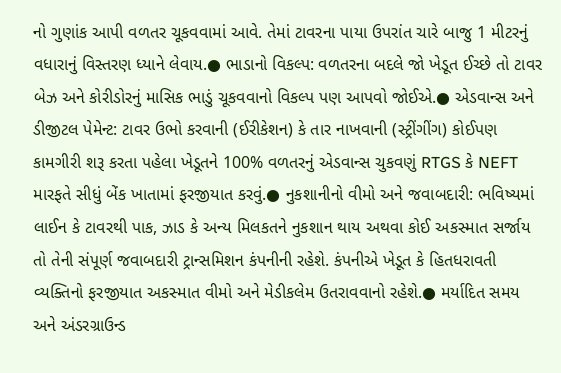નો ગુણાંક આપી વળતર ચૂકવવામાં આવે. તેમાં ટાવરના પાયા ઉપરાંત ચારે બાજુ 1 મીટરનું વધારાનું વિસ્તરણ ધ્યાને લેવાય.● ભાડાનો વિકલ્પ: વળતરના બદલે જો ખેડૂત ઈચ્છે તો ટાવર બેઝ અને કોરીડોરનું માસિક ભાડું ચૂકવવાનો વિકલ્પ પણ આપવો જોઈએ.● એડવાન્સ અને ડીજીટલ પેમેન્ટ: ટાવર ઉભો કરવાની (ઈરીકેશન) કે તાર નાખવાની (સ્ટ્રીંગીંગ) કોઈપણ કામગીરી શરૂ કરતા પહેલા ખેડૂતને 100% વળતરનું એડવાન્સ ચુકવણું RTGS કે NEFT મારફતે સીધું બેંક ખાતામાં ફરજીયાત કરવું.● નુકશાનીનો વીમો અને જવાબદારી: ભવિષ્યમાં લાઈન કે ટાવરથી પાક, ઝાડ કે અન્ય મિલકતને નુકશાન થાય અથવા કોઈ અકસ્માત સર્જાય તો તેની સંપૂર્ણ જવાબદારી ટ્રાન્સમિશન કંપનીની રહેશે. કંપનીએ ખેડૂત કે હિતધરાવતી વ્યક્તિનો ફરજીયાત અકસ્માત વીમો અને મેડીકલેમ ઉતરાવવાનો રહેશે.● મર્યાદિત સમય અને અંડરગ્રાઉન્ડ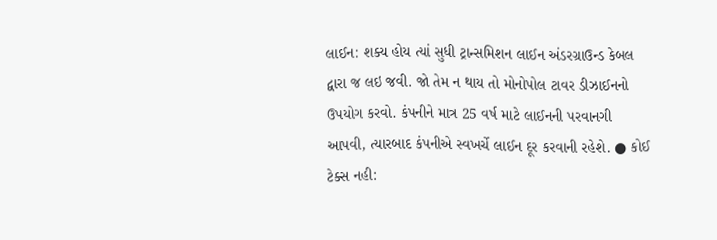લાઈન: શક્ય હોય ત્યાં સુધી ટ્રાન્સમિશન લાઈન અંડરગ્રાઉન્ડ કેબલ દ્વારા જ લઇ જવી. જો તેમ ન થાય તો મોનોપોલ ટાવર ડીઝાઈનનો ઉપયોગ કરવો. કંપનીને માત્ર 25 વર્ષ માટે લાઈનની પરવાનગી આપવી, ત્યારબાદ કંપનીએ સ્વખર્ચે લાઈન દૂર કરવાની રહેશે. ● કોઈ ટેક્સ નહી: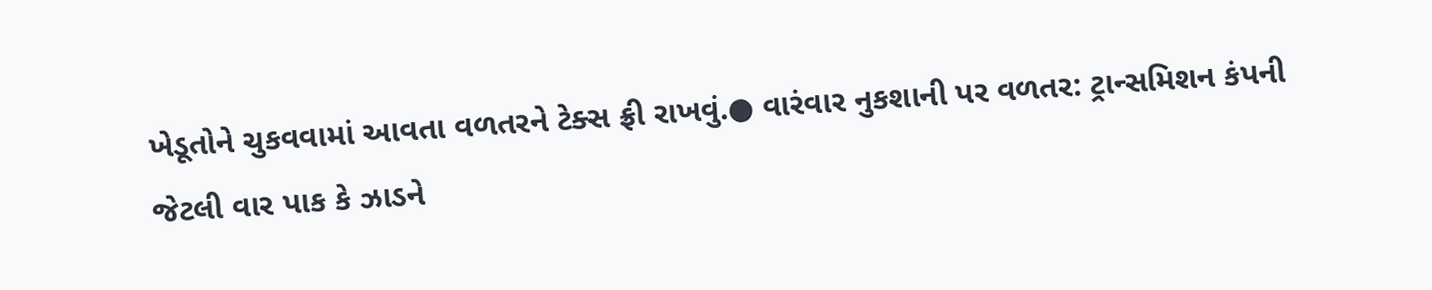ખેડૂતોને ચુકવવામાં આવતા વળતરને ટેક્સ ફ્રી રાખવું.● વારંવાર નુકશાની પર વળતર: ટ્રાન્સમિશન કંપની જેટલી વાર પાક કે ઝાડને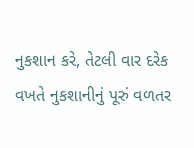નુકશાન કરે, તેટલી વાર દરેક વખતે નુકશાનીનું પૂરું વળતર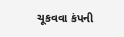ચૂકવવા કંપની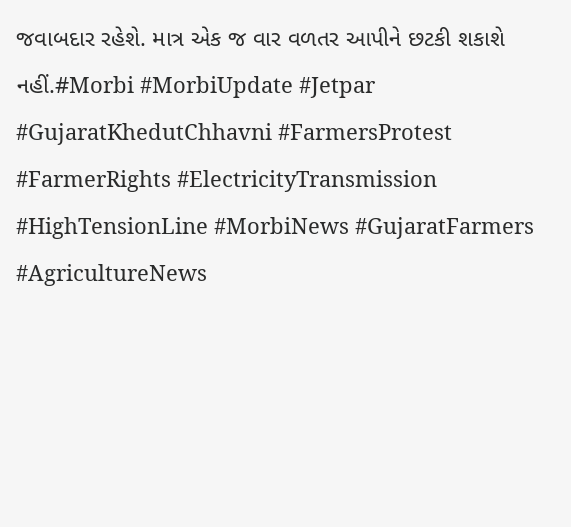જવાબદાર રહેશે. માત્ર એક જ વાર વળતર આપીને છટકી શકાશે નહીં.#Morbi #MorbiUpdate #Jetpar #GujaratKhedutChhavni #FarmersProtest #FarmerRights #ElectricityTransmission #HighTensionLine #MorbiNews #GujaratFarmers #AgricultureNews